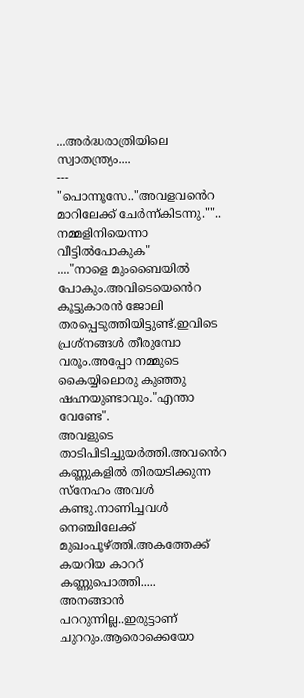...അർദ്ധരാത്രിയിലെ സ്വാതന്ത്ര്യം....
---
"പൊന്നൂസേ.."അവളവൻെറ മാറിലേക്ക് ചേർന്ന്കിടന്നു."".. നമ്മളിനിയെന്നാ വീട്ടിൽപോകുക"
...."നാളെ മുംബൈയിൽ പോകും.അവിടെയെൻെറ കൂട്ടുകാരൻ ജോലി തരപ്പെടുത്തിയിട്ടുണ്ട്.ഇവിടെ പ്രശ്നങ്ങൾ തീരുമ്പോ വരൂം.അപ്പോ നമ്മുടെ കൈയ്യിലൊരു കുഞ്ഞു ഷഹ്നയുണ്ടാവും."എന്താ വേണ്ടേ".
അവളുടെ താടിപിടിച്ചുയർത്തി.അവൻെറ കണ്ണുകളിൽ തിരയടിക്കുന്ന സ്നേഹം അവൾ കണ്ടു.നാണിച്ചവൾ നെഞ്ചിലേക്ക് മുഖംപൂഴ്ത്തി.അകത്തേക്ക് കയറിയ കാററ് കണ്ണുപൊത്തി.....
അനങ്ങാൻ പററുന്നില്ല..ഇരുട്ടാണ് ചുററും.ആരൊക്കെയോ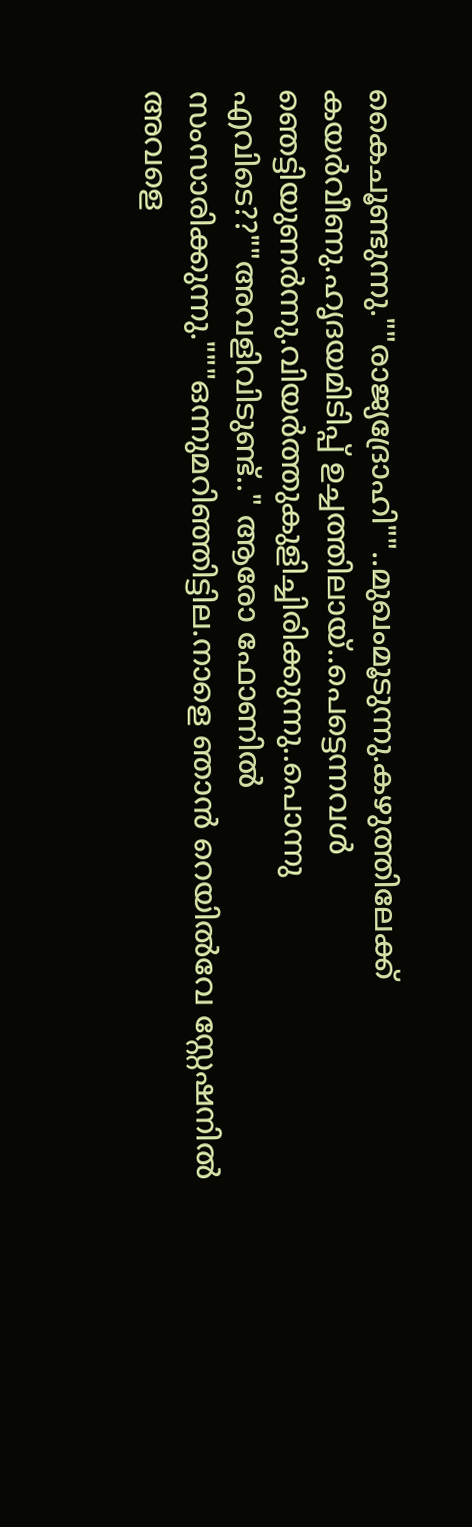കൈചൂണ്ടുന്നു.""രാജ്യദ്രോഹി""..മുഖംമൂടുന്നു.കഴുത്തിലേക്ക് കയർവീണു.ഹൃദയമിടിപ്പ് ഉച്ചത്തിലായ്..പെട്ടെന്നവൾ ഞെട്ടിയുണർന്നു.വിയർത്തുകുളിച്ചിരിക്കുന്നു..പൊന്നു എവിടെ??""അവളിവിടുണ്ട്.." ആരോ ഫോണിൽ സംസാരിക്കുന്നു."""ഒന്നുമറിഞ്ഞിട്ടില.നാളെ ഞാൻ റെയിൽവേ സ്റ്റേഷനിൽ അവളെ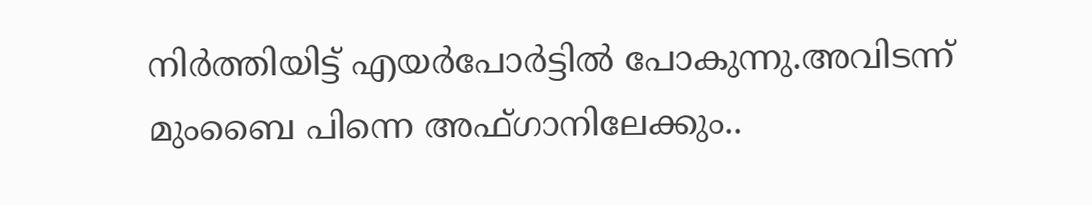നിർത്തിയിട്ട് എയർപോർട്ടിൽ പോകുന്നു.അവിടന്ന് മുംബൈ പിന്നെ അഫ്ഗാനിലേക്കും..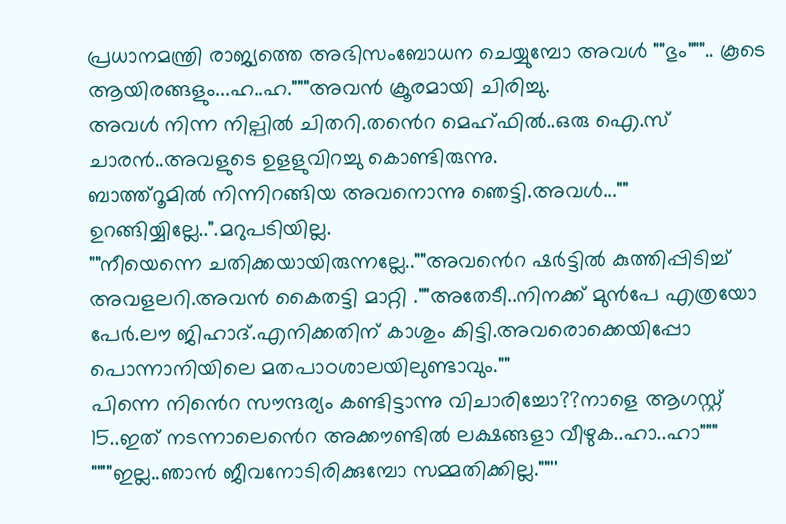പ്രധാനമന്ത്രി രാജ്യത്തെ അഭിസംബോധന ചെയ്യുമ്പോ അവൾ ""ഭും""".. കൂടെ ആയിരങ്ങളും...ഹ..ഹ."""അവൻ ക്രൂരമായി ചിരിച്ചു.
അവൾ നിന്ന നില്പിൽ ചിതറി.തൻെറ മെഹ്ഫിൽ..ഒരു ഐ.സ് ചാരൻ..അവളുടെ ഉളളുവിറച്ചു കൊണ്ടിരുന്നു.
ബാത്ത്റൂമിൽ നിന്നിറങ്ങിയ അവനൊന്നു ഞെട്ടി.അവൾ..."" ഉറങ്ങിയ്യില്ലേ..".മറുപടിയില്ല.
""നീയെന്നെ ചതിക്കയായിരുന്നല്ലേ..""അവൻെറ ഷർട്ടിൽ കുത്തിപ്പിടിച്ച് അവളലറി.അവൻ കൈതട്ടി മാറ്റി .""അതേടീ..നിനക്ക് മുൻപേ എത്രയോ പേർ.ലൗ ജിഹാദ്.എനിക്കതിന് കാശും കിട്ടി.അവരൊക്കെയിപ്പോ പൊന്നാനിയിലെ മതപാഠശാലയിലുണ്ടാവും.""
പിന്നെ നിൻെറ സൗന്ദര്യം കണ്ടിട്ടാന്നു വിചാരിച്ചോ??നാളെ ആഗസ്റ്റ് 15..ഇത് നടന്നാലെൻെറ അക്കൗണ്ടിൽ ലക്ഷങ്ങളാ വീഴുക..ഹാ..ഹാ"""
""'"ഇല്ല..ഞാൻ ജീവനോടിരിക്കുമ്പോ സമ്മതിക്കില്ല.""''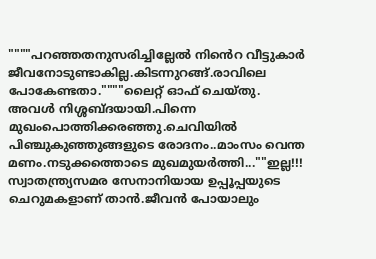""""പറഞ്ഞതനുസരിച്ചില്ലേൽ നിൻെറ വീട്ടുകാർ ജീവനോടുണ്ടാകില്ല.കിടന്നുറങ്ങ്.രാവിലെ പോകേണ്ടതാ.""""ലൈറ്റ് ഓഫ് ചെയ്തു.
അവൾ നിശ്ശബ്ദയായി.പിന്നെ മുഖംപൊത്തിക്കരഞ്ഞു.ചെവിയിൽ പിഞ്ചുകുഞ്ഞുങ്ങളുടെ രോദനം..മാംസം വെന്ത മണം.നടുക്കത്തൊടെ മുഖമുയർത്തി...""ഇല്ല!!! സ്വാതന്ത്ര്യസമര സേനാനിയായ ഉപ്പൂപ്പയുടെ ചെറുമകളാണ് താൻ.ജീവൻ പോയാലും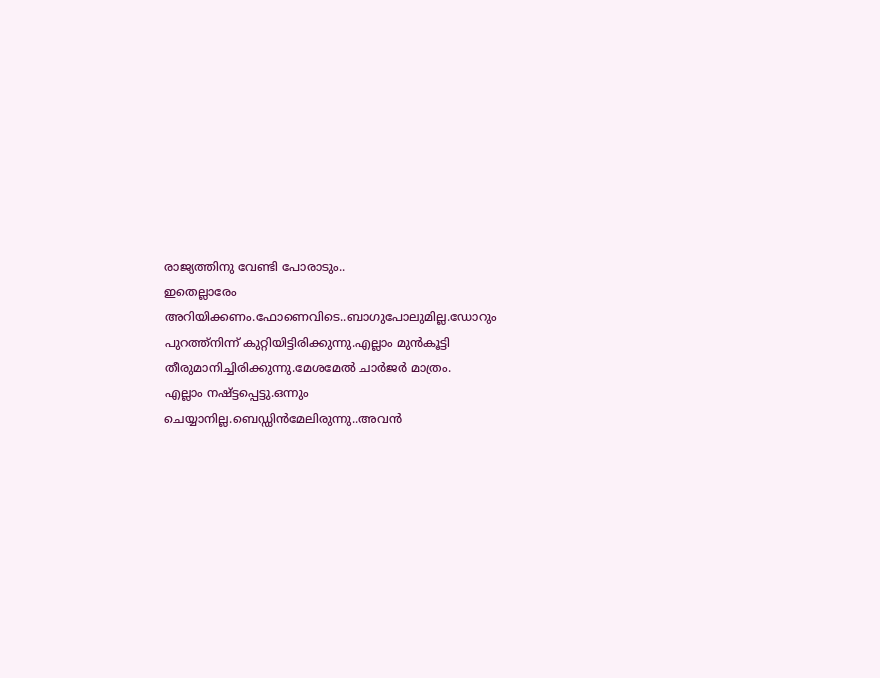രാജ്യത്തിനു വേണ്ടി പോരാടും..
ഇതെല്ലാരേം അറിയിക്കണം.ഫോണെവിടെ..ബാഗുപോലുമില്ല.ഡോറും പുറത്ത്നിന്ന് കുറ്റിയിട്ടിരിക്കുന്നു.എല്ലാം മുൻകൂട്ടി തീരുമാനിച്ചിരിക്കുന്നു.മേശമേൽ ചാർജർ മാത്രം.
എല്ലാം നഷ്ട്ടപ്പെട്ടു.ഒന്നും ചെയ്യാനില്ല.ബെഡ്ഡിൻമേലിരുന്നു..അവൻ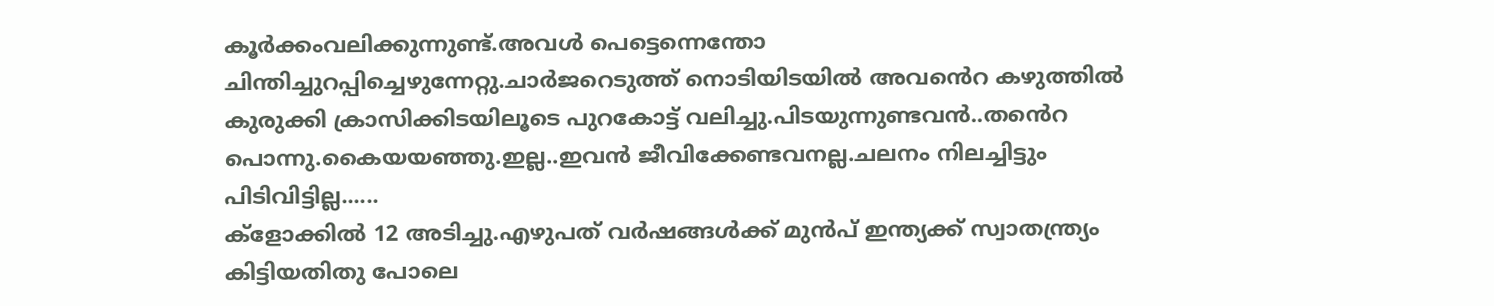കൂർക്കംവലിക്കുന്നുണ്ട്.അവൾ പെട്ടെന്നെന്തോ ചിന്തിച്ചുറപ്പിച്ചെഴുന്നേറ്റു.ചാർജറെടുത്ത് നൊടിയിടയിൽ അവൻെറ കഴുത്തിൽ കുരുക്കി ക്രാസിക്കിടയിലൂടെ പുറകോട്ട് വലിച്ചു.പിടയുന്നുണ്ടവൻ..തൻെറ പൊന്നു.കൈയയഞ്ഞു.ഇല്ല..ഇവൻ ജീവിക്കേണ്ടവനല്ല.ചലനം നിലച്ചിട്ടും പിടിവിട്ടില്ല......
ക്ളോക്കിൽ 12 അടിച്ചു.എഴുപത് വർഷങ്ങൾക്ക് മുൻപ് ഇന്ത്യക്ക് സ്വാതന്ത്ര്യം കിട്ടിയതിതു പോലെ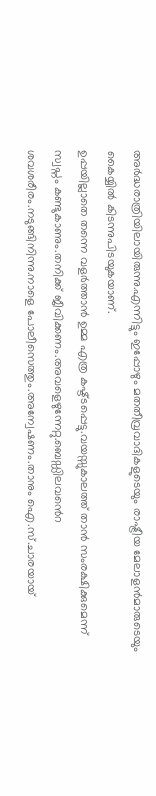അർദ്ധരാത്രിയിലായിരുന്നു.എന്നിട്ടും ഇപ്പോഴും മതതീവ്രവാദികളുടെയും രാഷ്ട്രീയ മേലാളൻമാരുടെയും കൈയ്യിൽ കിടന്നുപിടയുകയാണ്.
ഉപ്പയില്ലാതെ തന്നെ വളർത്താൻ ഉമ്മ എത്ര കഷ്ട്ടപ്പെട്ടു.വയസ്സുകാലത്ത് താൻ സംരക്ഷിക്കുമെന്ന് സ്വപ്നം കണ്ടുകാണും.തനിക്ക് ജീവിക്കണം.അവളെഴുന്നേറ്റു.ബെഡ്ഡിലവൻെറ ശവശരീരം.നടുങ്ങിനിന്നു.നാളെ പോലീസെത്തും.അന്വേഷണം.താനും ഐ.സ്.ചാരയായ്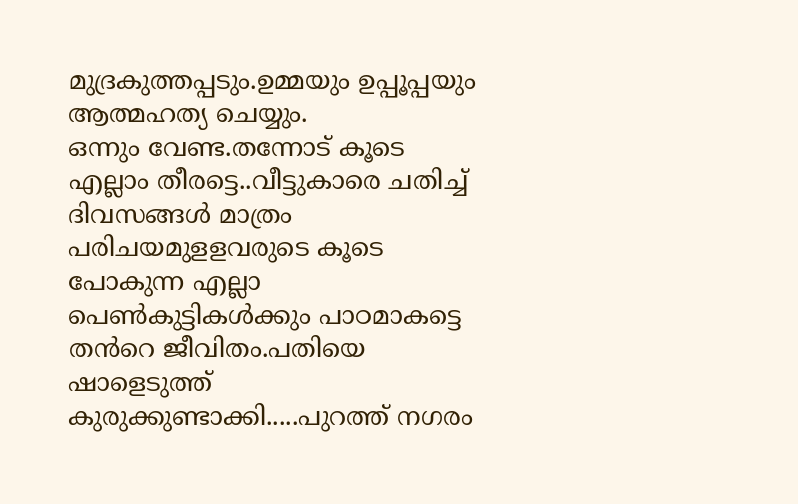മുദ്രകുത്തപ്പടും.ഉമ്മയും ഉപ്പൂപ്പയും ആത്മഹത്യ ചെയ്യും.
ഒന്നും വേണ്ട.തന്നോട് കൂടെ എല്ലാം തീരട്ടെ..വീട്ടുകാരെ ചതിച്ച് ദിവസങ്ങൾ മാത്രം പരിചയമുളളവരുടെ കൂടെ പോകുന്ന എല്ലാ പെൺകുട്ടികൾക്കും പാഠമാകട്ടെ തൻറെ ജീവിതം.പതിയെ ഷാളെടുത്ത് കുരുക്കുണ്ടാക്കി.....പുറത്ത് നഗരം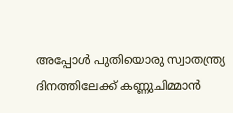അപ്പോൾ പുതിയൊരു സ്വാതന്ത്ര്യ ദിനത്തിലേക്ക് കണ്ണുചിമ്മാൻ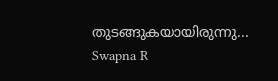തുടങ്ങുകയായിരുന്നു...
Swapna R